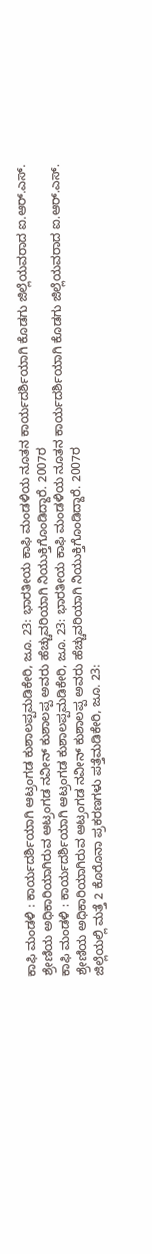ಕಾಫಿ ಮಂಡಳಿ : ಕಾರ್ಯದರ್ಶಿಯಾಗಿ ಆಟ್ರಂಗಡ ಕುಶಾಲಪ್ಪಮಡಿಕೇರಿ, ಜೂ. 23: ಭಾರತೀಯ ಕಾಫಿ ಮಂಡಳಿಯ ನೂತನ ಕಾರ್ಯದರ್ಶಿಯಾಗಿ ಕೊಡಗು ಜಿಲ್ಲೆಯವರಾದ ಐ.ಆರ್.ಎಸ್. ಶ್ರೇಣಿಯ ಅಧಿಕಾರಿಯಾಗಿರುವ ಆಟ್ರಂಗಡ ನವೀನ್ ಕುಶಾಲಪ್ಪ ಅವರು ಹೆಚ್ಚುವರಿಯಾಗಿ ನಿಯುಕ್ತಿಗೊಂಡಿದ್ದಾರೆ. 2007ರ
ಕಾಫಿ ಮಂಡಳಿ : ಕಾರ್ಯದರ್ಶಿಯಾಗಿ ಆಟ್ರಂಗಡ ಕುಶಾಲಪ್ಪಮಡಿಕೇರಿ, ಜೂ. 23: ಭಾರತೀಯ ಕಾಫಿ ಮಂಡಳಿಯ ನೂತನ ಕಾರ್ಯದರ್ಶಿಯಾಗಿ ಕೊಡಗು ಜಿಲ್ಲೆಯವರಾದ ಐ.ಆರ್.ಎಸ್. ಶ್ರೇಣಿಯ ಅಧಿಕಾರಿಯಾಗಿರುವ ಆಟ್ರಂಗಡ ನವೀನ್ ಕುಶಾಲಪ್ಪ ಅವರು ಹೆಚ್ಚುವರಿಯಾಗಿ ನಿಯುಕ್ತಿಗೊಂಡಿದ್ದಾರೆ. 2007ರ
ಜಿಲ್ಲೆಯಲ್ಲಿ ಮತ್ತೆ 2 ಕೊರೊನಾ ಪ್ರಕರಣಗಳು ಪತ್ತೆಮಡಿಕೇರಿ, ಜೂ. 23: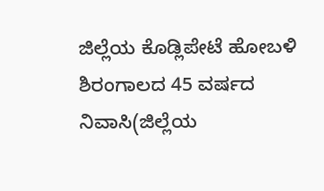ಜಿಲ್ಲೆಯ ಕೊಡ್ಲಿಪೇಟೆ ಹೋಬಳಿ ಶಿರಂಗಾಲದ 45 ವರ್ಷದ ನಿವಾಸಿ(ಜಿಲ್ಲೆಯ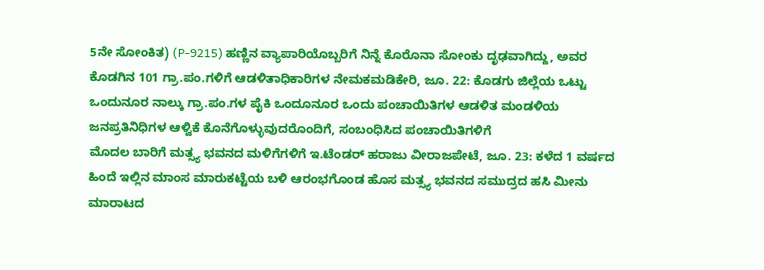5ನೇ ಸೋಂಕಿತ) (P-9215) ಹಣ್ಣಿನ ವ್ಯಾಪಾರಿಯೊಬ್ಬರಿಗೆ ನಿನ್ನೆ ಕೊರೊನಾ ಸೋಂಕು ದೃಢವಾಗಿದ್ದು, ಅವರ
ಕೊಡಗಿನ 101 ಗ್ರಾ.ಪಂ.ಗಳಿಗೆ ಆಡಳಿತಾಧಿಕಾರಿಗಳ ನೇಮಕಮಡಿಕೇರಿ, ಜೂ. 22: ಕೊಡಗು ಜಿಲ್ಲೆಯ ಒಟ್ಟು ಒಂದುನೂರ ನಾಲ್ಕು ಗ್ರಾ.ಪಂ.ಗಳ ಪೈಕಿ ಒಂದೂನೂರ ಒಂದು ಪಂಚಾಯಿತಿಗಳ ಆಡಳಿತ ಮಂಡಳಿಯ ಜನಪ್ರತಿನಿಧಿಗಳ ಆಳ್ವಿಕೆ ಕೊನೆಗೊಳ್ಳುವುದರೊಂದಿಗೆ, ಸಂಬಂಧಿಸಿದ ಪಂಚಾಯಿತಿಗಳಿಗೆ
ಮೊದಲ ಬಾರಿಗೆ ಮತ್ಸ್ಯ ಭವನದ ಮಳಿಗೆಗಳಿಗೆ ಇ.ಟೆಂಡರ್ ಹರಾಜು ವೀರಾಜಪೇಟೆ, ಜೂ. 23: ಕಳೆದ 1 ವರ್ಷದ ಹಿಂದೆ ಇಲ್ಲಿನ ಮಾಂಸ ಮಾರುಕಟ್ಟೆಯ ಬಳಿ ಆರಂಭಗೊಂಡ ಹೊಸ ಮತ್ಸ್ಯ ಭವನದ ಸಮುದ್ರದ ಹಸಿ ಮೀನು ಮಾರಾಟದ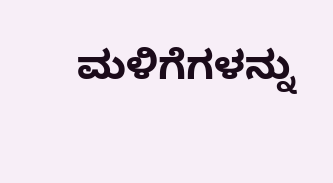ಮಳಿಗೆಗಳನ್ನು